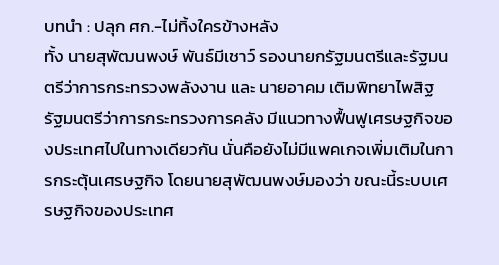บทนำ : ปลุก ศก.-ไม่ทิ้งใครข้างหลัง
ทั้ง นายสุพัฒนพงษ์ พันธ์มีเชาว์ รองนายกรัฐมนตรีและรัฐมนตรีว่าการกระทรวงพลังงาน และ นายอาคม เติมพิทยาไพสิฐ รัฐมนตรีว่าการกระทรวงการคลัง มีแนวทางฟื้นฟูเศรษฐกิจของประเทศไปในทางเดียวกัน นั่นคือยังไม่มีแพคเกจเพิ่มเติมในการกระตุ้นเศรษฐกิจ โดยนายสุพัฒนพงษ์มองว่า ขณะนี้ระบบเศรษฐกิจของประเทศ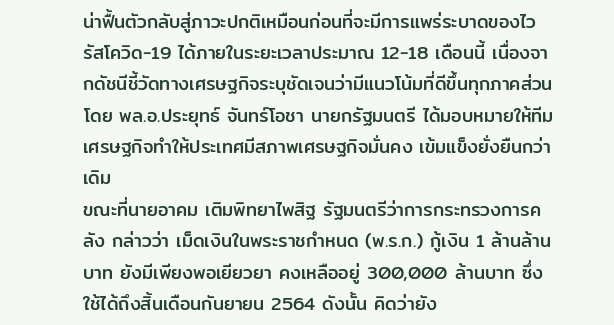น่าฟื้นตัวกลับสู่ภาวะปกติเหมือนก่อนที่จะมีการแพร่ระบาดของไวรัสโควิด-19 ได้ภายในระยะเวลาประมาณ 12-18 เดือนนี้ เนื่องจากดัชนีชี้วัดทางเศรษฐกิจระบุชัดเจนว่ามีแนวโน้มที่ดีขึ้นทุกภาคส่วน โดย พล.อ.ประยุทธ์ จันทร์โอชา นายกรัฐมนตรี ได้มอบหมายให้ทีมเศรษฐกิจทำให้ประเทศมีสภาพเศรษฐกิจมั่นคง เข้มแข็งยั่งยืนกว่าเดิม
ขณะที่นายอาคม เติมพิทยาไพสิฐ รัฐมนตรีว่าการกระทรวงการคลัง กล่าวว่า เม็ดเงินในพระราชกำหนด (พ.ร.ก.) กู้เงิน 1 ล้านล้านบาท ยังมีเพียงพอเยียวยา คงเหลืออยู่ 300,000 ล้านบาท ซึ่งใช้ได้ถึงสิ้นเดือนกันยายน 2564 ดังนั้น คิดว่ายัง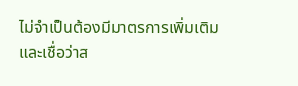ไม่จำเป็นต้องมีมาตรการเพิ่มเติม และเชื่อว่าส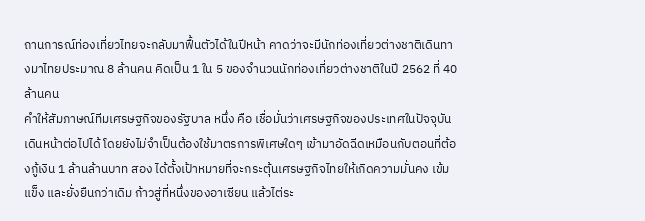ถานการณ์ท่องเที่ยวไทยจะกลับมาฟื้นตัวได้ในปีหน้า คาดว่าจะมีนักท่องเที่ยวต่างชาติเดินทางมาไทยประมาณ 8 ล้านคน คิดเป็น 1 ใน 5 ของจำนวนนักท่องเที่ยวต่างชาติในปี 2562 ที่ 40 ล้านคน
คำให้สัมภาษณ์ทีมเศรษฐกิจของรัฐบาล หนึ่ง คือ เชื่อมั่นว่าเศรษฐกิจของประเทศในปัจจุบันเดินหน้าต่อไปได้ โดยยังไม่จำเป็นต้องใช้มาตรการพิเศษใดๆ เข้ามาอัดฉีดเหมือนกับตอนที่ต้องกู้เงิน 1 ล้านล้านบาท สอง ได้ตั้งเป้าหมายที่จะกระตุ้นเศรษฐกิจไทยให้เกิดความมั่นคง เข้มแข็ง และยั่งยืนกว่าเดิม ก้าวสู่ที่หนึ่งของอาเซียน แล้วไต่ระ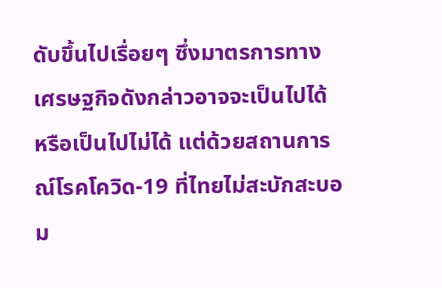ดับขึ้นไปเรื่อยๆ ซึ่งมาตรการทางเศรษฐกิจดังกล่าวอาจจะเป็นไปได้ หรือเป็นไปไม่ได้ แต่ด้วยสถานการณ์โรคโควิด-19 ที่ไทยไม่สะบักสะบอม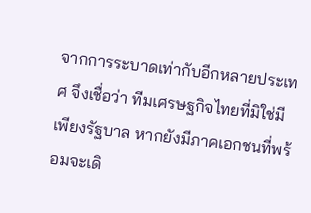จากการระบาดเท่ากับอีกหลายประเทศ จึงเชื่อว่า ทีมเศรษฐกิจไทยที่มิใช่มีเพียงรัฐบาล หากยังมีภาคเอกชนที่พร้อมจะเดิ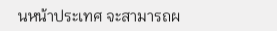นหน้าประเทศ จะสามารถผ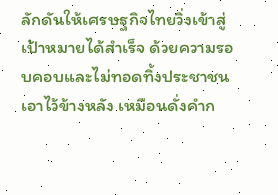ลักดันให้เศรษฐกิจไทยวิ่งเข้าสู่เป้าหมายได้สำเร็จ ด้วยความรอบคอบและไม่ทอดทิ้งประชาชนเอาไว้ข้างหลัง เหมือนดั่งคำก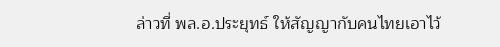ล่าวที่ พล.อ.ประยุทธ์ ให้สัญญากับคนไทยเอาไว้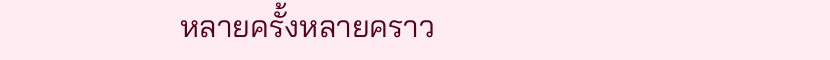หลายครั้งหลายคราว